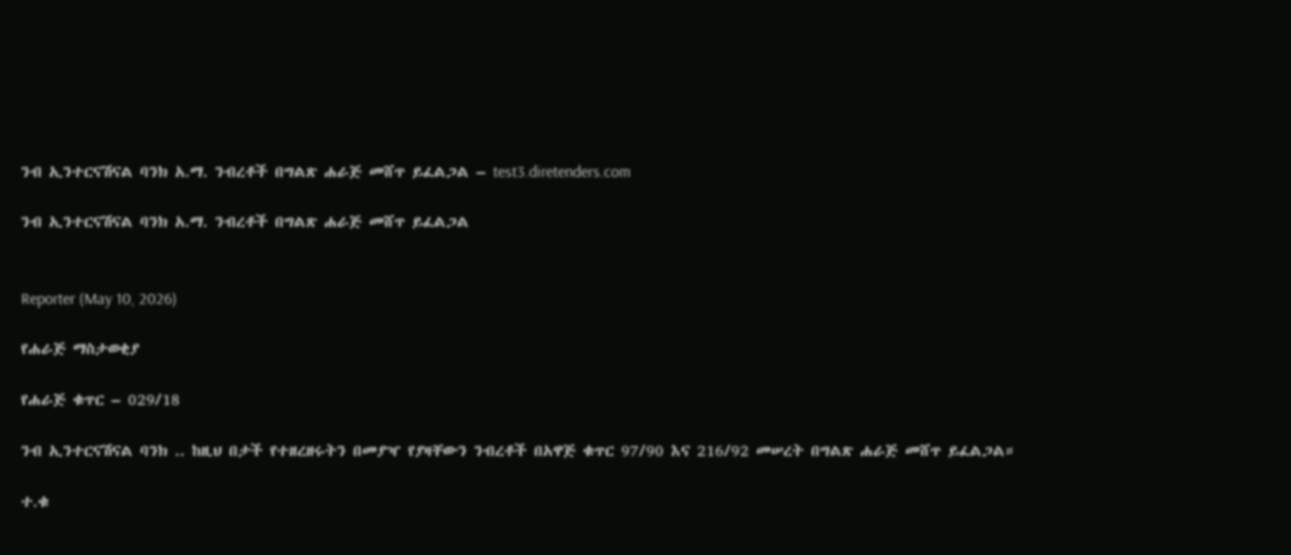ንብ ኢንተርናሽናል ባንክ አ.ማ. ንብረቶች በግልጽ ሐራጅ መሸጥ ይፈልጋል – test3.diretenders.com

ንብ ኢንተርናሽናል ባንክ አ.ማ. ንብረቶች በግልጽ ሐራጅ መሸጥ ይፈልጋል


Reporter (May 10, 2026)

የሐራጅ ማስታወቂያ

የሐራጅ ቁጥር – 029/18

ንብ ኢንተርናሽናል ባንክ .. ከዚህ በታች የተዘረዘሩትን በመያዣ የያዛቸውን ንብረቶች በአዋጅ ቁጥር 97/90 እና 216/92 መሠረት በግልጽ ሐራጅ መሸጥ ይፈልጋል።

ተ.ቁ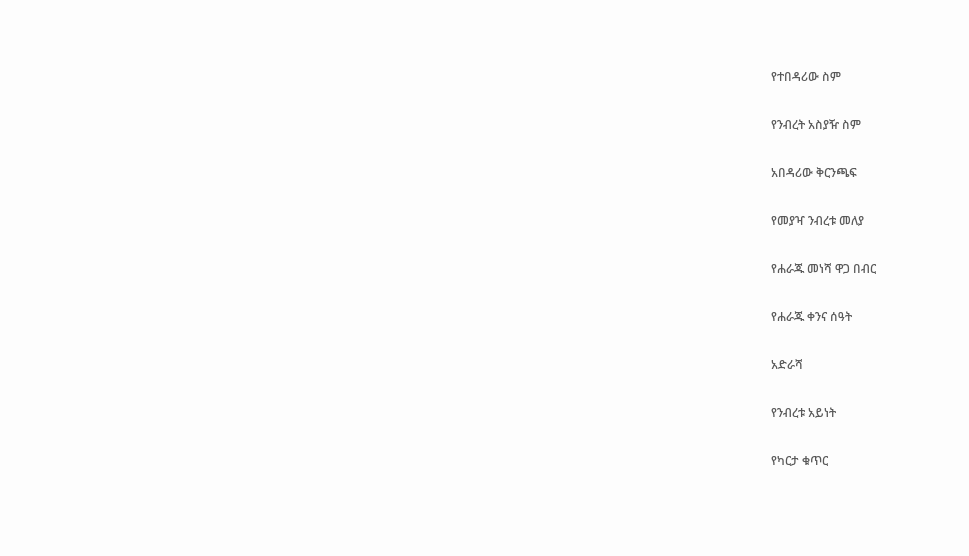የተበዳሪው ስም

የንብረት አስያዥ ስም

አበዳሪው ቅርንጫፍ

የመያዣ ንብረቱ መለያ

የሐራጁ መነሻ ዋጋ በብር

የሐራጁ ቀንና ሰዓት

አድራሻ

የንብረቱ አይነት

የካርታ ቁጥር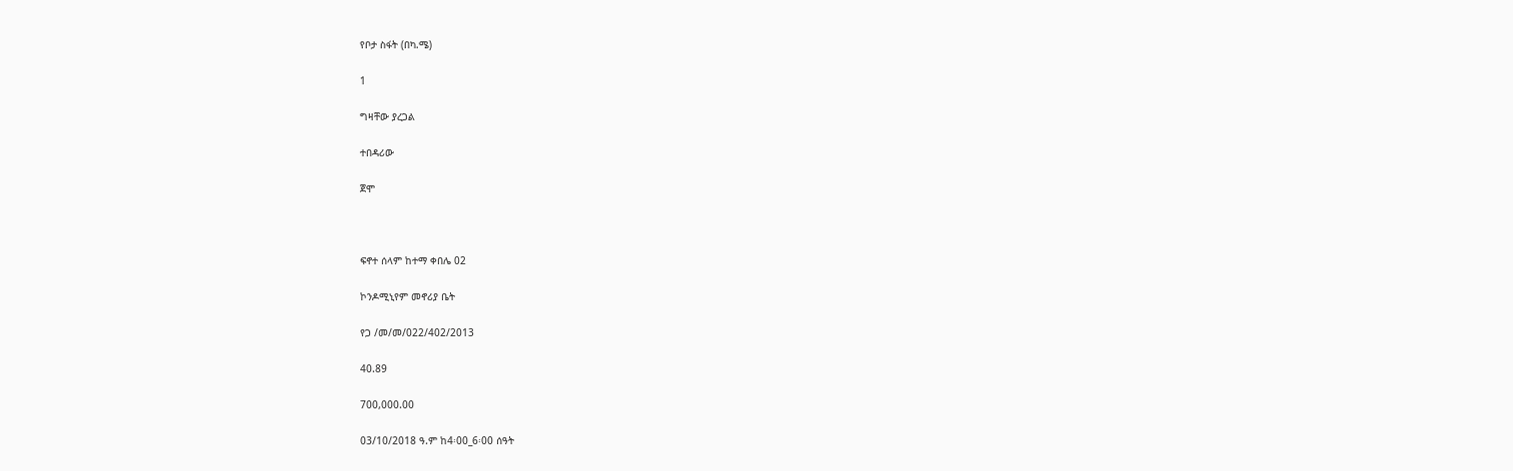የቦታ ስፋት (በካ.ሜ)

1

ግዛቸው ያረጋል

ተበዳሪው

ጀሞ



ፍኖተ ሰላም ከተማ ቀበሌ 02

ኮንዶሚኒየም መኖሪያ ቤት

የጋ /መ/መ/022/402/2013

40.89

700,000.00

03/10/2018 ዓ.ም ከ4፡00_6፡00 ሰዓት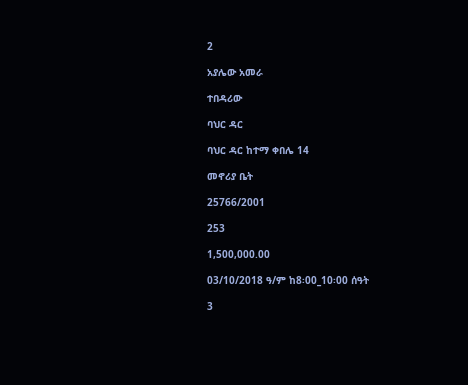2

አያሌው አመራ

ተበዳሪው

ባህር ዳር

ባህር ዳር ከተማ ቀበሌ 14

መኖሪያ ቤት

25766/2001

253

1,500,000.00

03/10/2018 ዓ/ም ከ8፡00_10፡00 ሰዓት

3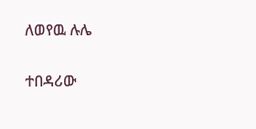ለወየዉ ሉሌ

ተበዳሪው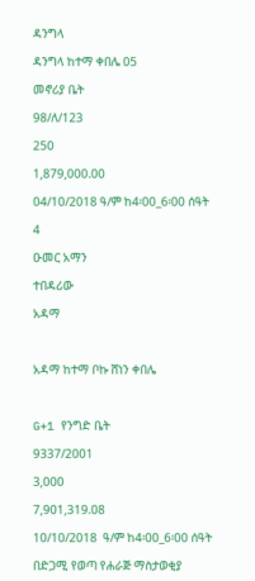ዳንግላ

ዳንግላ ከተማ ቀበሌ 05

መኖሪያ ቤት

98/ለ/123

250

1,879,000.00

04/10/2018 ዓ/ም ከ4፡00_6፡00 ሰዓት

4

ዑመር አማን

ተበዳሪው

አዳማ



አዳማ ከተማ ቦኩ ሸነን ቀበሌ



G+1 የንግድ ቤት

9337/2001

3,000

7,901,319.08

10/10/2018  ዓ/ም ከ4፡00_6፡00 ሰዓት

በድጋሚ የወጣ የሐራጅ ማስታወቂያ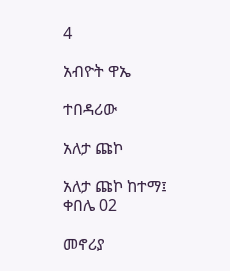4

አብዮት ዋኤ

ተበዳሪው

አለታ ጩኮ

አለታ ጩኮ ከተማ፤ ቀበሌ 02

መኖሪያ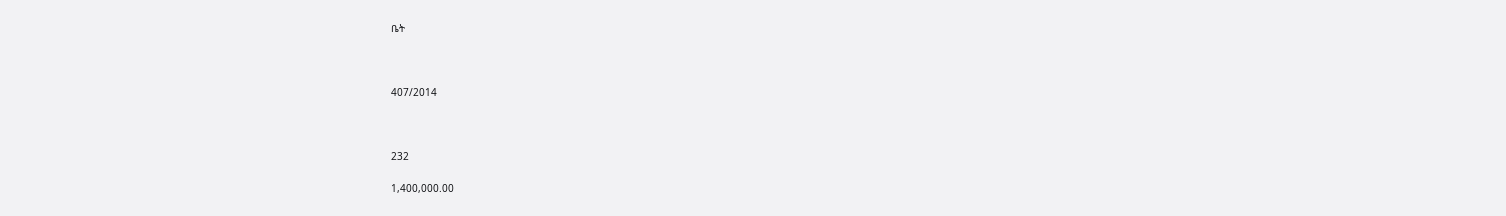ቤት



407/2014



232

1,400,000.00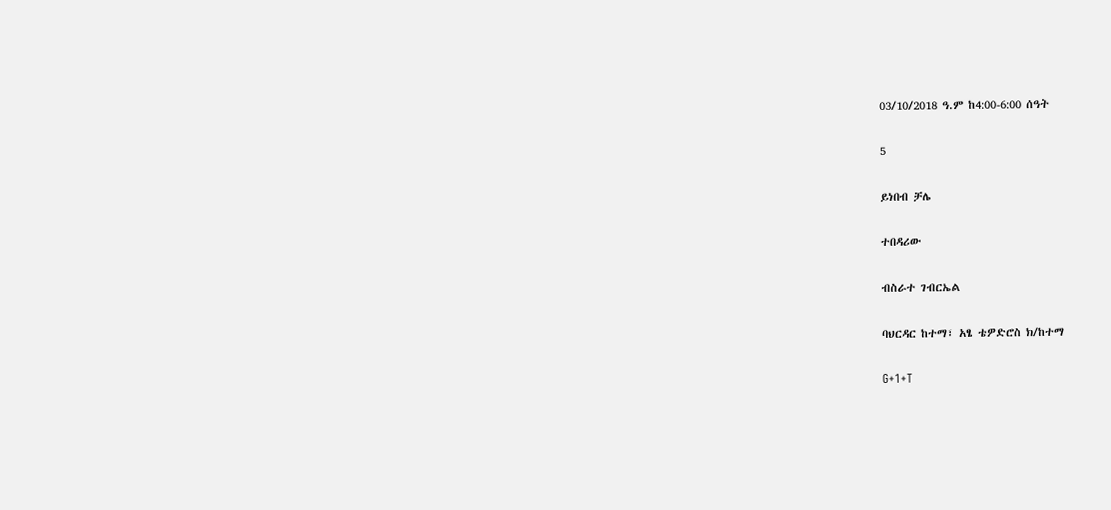03/10/2018 ዓ.ም ከ4:00-6:00 ሰዓት

5

ይነበብ ቻሌ

ተበዳሪው

ብስራተ ገብርኤል

ባህርዳር ከተማ፣ አፄ ቴዎድሮስ ክ/ከተማ

G+1+T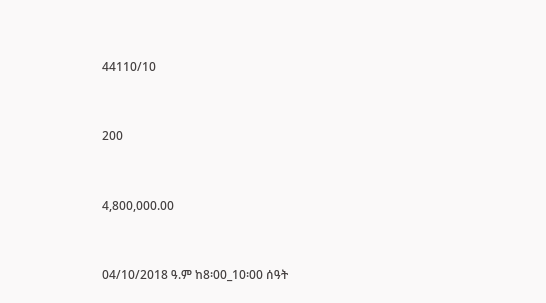44110/10



200



4,800,000.00



04/10/2018 ዓ.ም ከ8፡00_10፡00 ሰዓት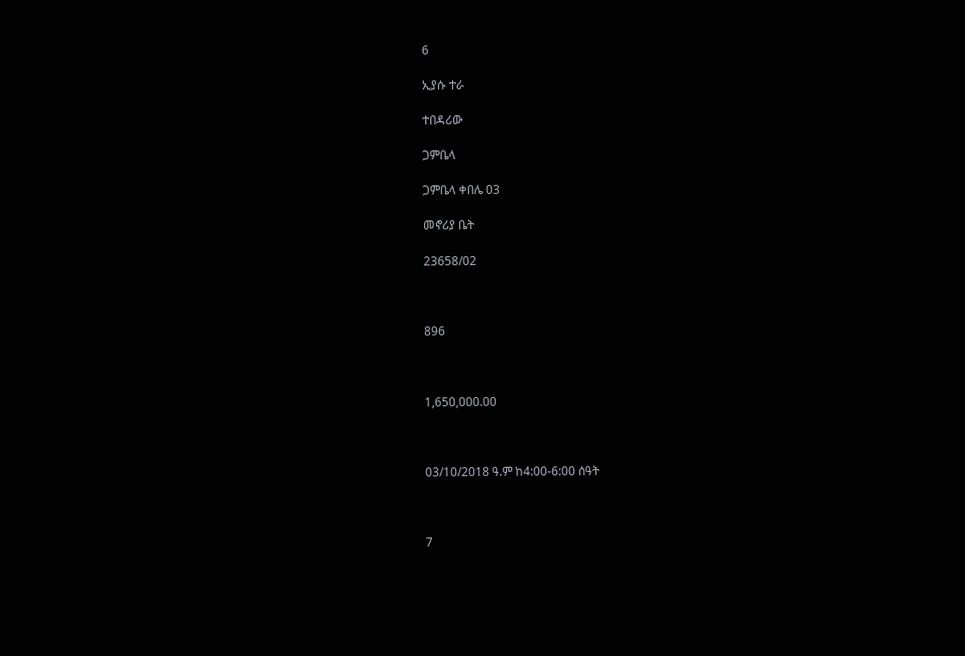6

ኢያሱ ተራ

ተበዳሪው

ጋምቤላ

ጋምቤላ ቀበሌ 03

መኖሪያ ቤት

23658/02



896



1,650,000.00



03/10/2018 ዓ.ም ከ4:00-6:00 ሰዓት



7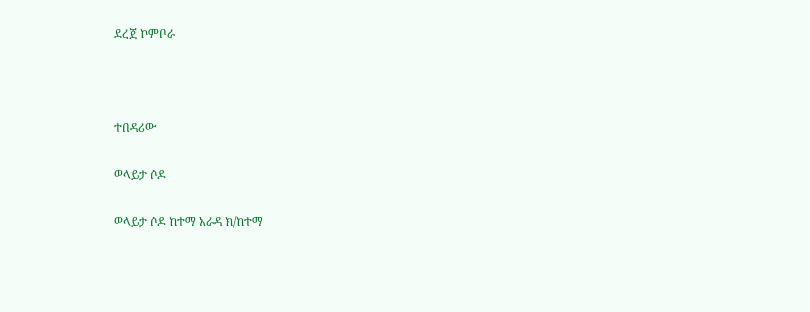ደረጀ ኮምቦራ



ተበዳሪው

ወላይታ ሶዶ

ወላይታ ሶዶ ከተማ አራዳ ክ/ከተማ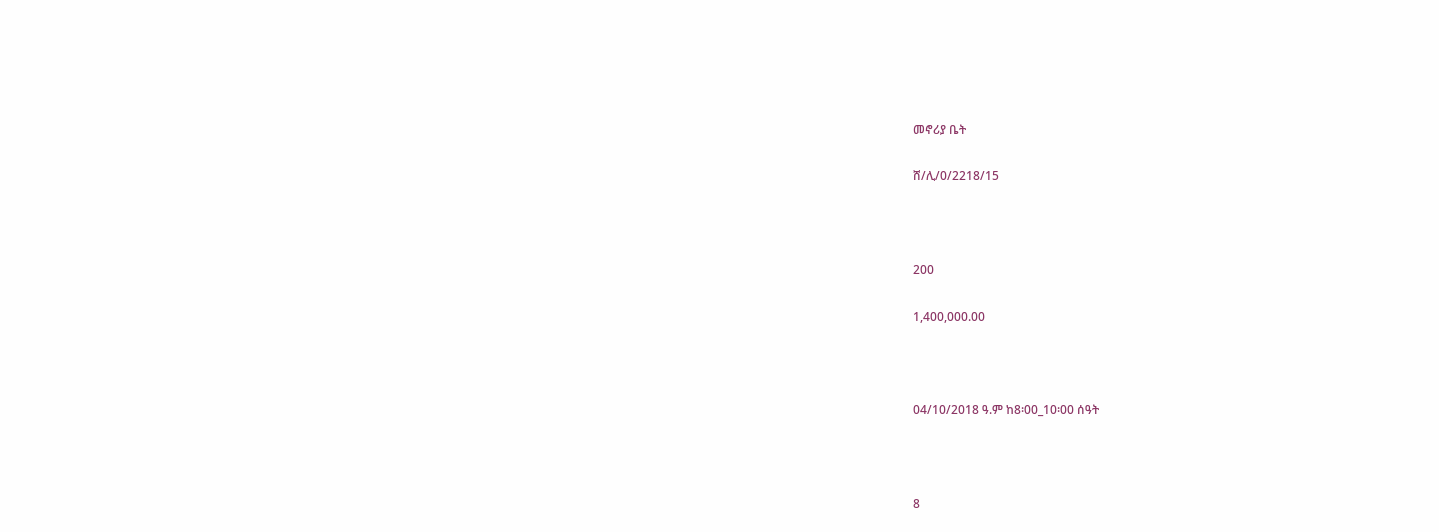መኖሪያ ቤት

ሸ/ሊ/0/2218/15



200

1,400,000.00



04/10/2018 ዓ.ም ከ8፡00_10፡00 ሰዓት



8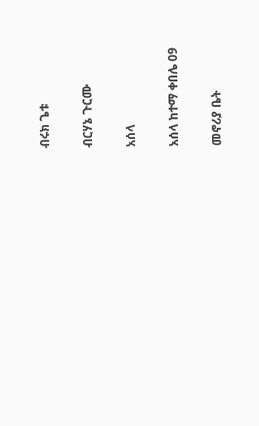ብሩክ ጌቱ

ብርሃኔ ጉርሙ

አሰላ

አሰላ ከተማ ቀበሌ 09

መኖሪያ ቤት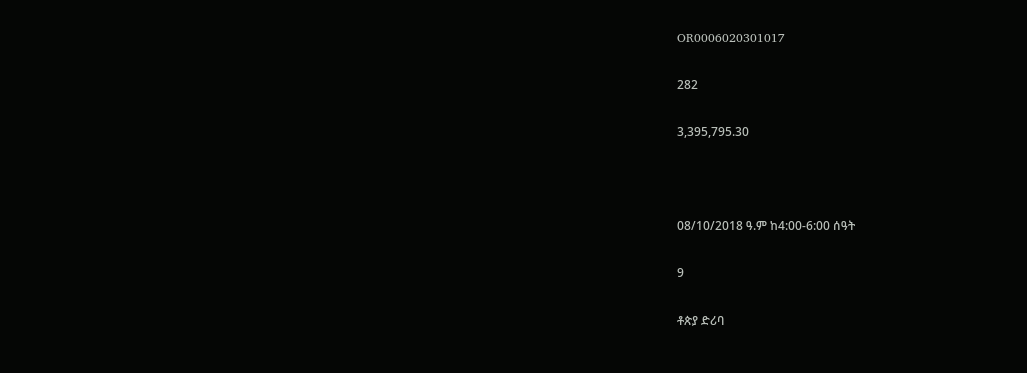OR0006020301017

282

3,395,795.30



08/10/2018 ዓ.ም ከ4:00-6:00 ሰዓት

9

ቶጵያ ድሪባ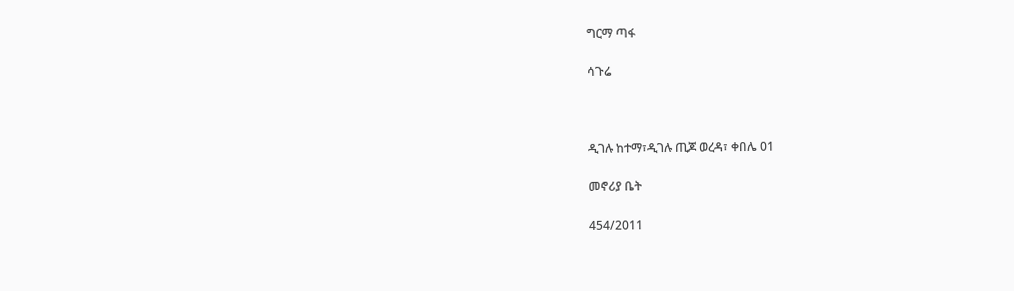ግርማ ጣፋ

ሳጉሬ



ዲገሉ ከተማ፣ዲገሉ ጢጆ ወረዳ፣ ቀበሌ 01

መኖሪያ ቤት

454/2011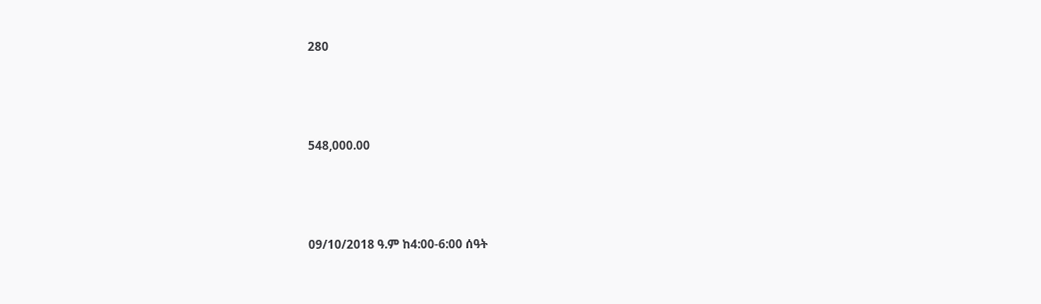280



548,000.00



09/10/2018 ዓ.ም ከ4:00-6:00 ሰዓት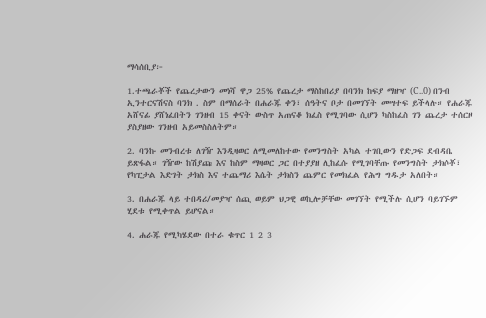ማሳሰቢያ፦

1.ተጫራቾች የጨረታውን መነሻ ዋጋ 25% የጨረታ ማስከበሪያ በባንክ ከፍያ ማዘዣ (C..0) በንብ ኢንተርናሽናስ ባንክ . ስም በማሰራት በሐራጁ ቀን፣ ሰዓትና ቦታ በመገኘት መሣተፍ ይችላሉ። የሐራጁ አሸናፊ ያሸነፈበትን ገንዘብ 15 ቀናት ውስጥ አጠናቆ ክፈስ የሚገባው ሲሆን ካስከፈስ ገን ጨረታ ተሰርዞ ያስያዘው ገንዘብ አይመስስለትም።

2. ባንኩ መንብረቱ ለገዥ እንዲዛወር ለሚመለከተው የመንግስት አካል ተገቢውን የድጋፍ ደብዳቤ ይጽፋል። ገዥው ከሽያጩ እና ከስም ማዛወር ጋር በተያያዘ ሊከፈሱ የሚገባቸጡ የመንግስት ታክሶቾ፣ የካፒታል እድገት ታክስ እና ተጨማሪ እሴት ታክስን ጨምር የመክፈል የሕግ ግዱታ አለበት።

3. በሐራጁ ላይ ተበዳሪ/መያዣ ሰጪ ወይም ህጋዊ ወኪሎቻቸው መገኘት የሚችሉ ሲሆን ባይገኙም ሂደቱ የሚቀጥል ይሆናል።

4. ሐራጁ የሚካሄደው በተራ ቁጥር 1 2 3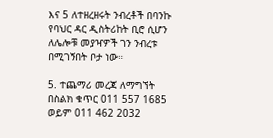እና 5 ለተዘረዘሩት ንብረቶች በባንኩ የባህር ዳር ዲስትሪከት ቢሮ ሲሆን ለሌሎቹ መያዣዎች ገን ንብረቱ በሚገኝበት ቦታ ነው።

5. ተጨማሪ መረጃ ለማግኘት በስልክ ቁጥር 011 557 1685 ወይም 011 462 2032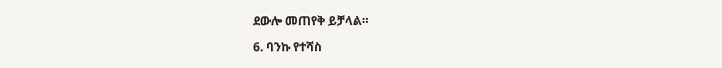ደውሎ መጠየቅ ይቻላል።

6. ባንኩ የተሻስ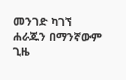መንገድ ካገኘ ሐራጁን በማንኛውም ጊዜ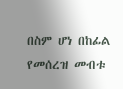በስም ሆነ በከፊል የመሰረዝ መብቱ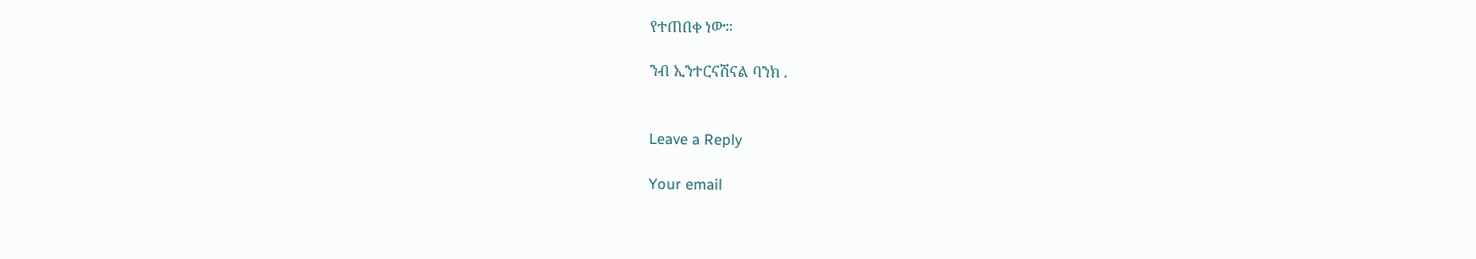የተጠበቀ ነው።

ንብ ኢንተርናሽናል ባንክ .


Leave a Reply

Your email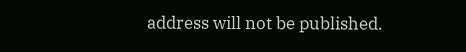address will not be published.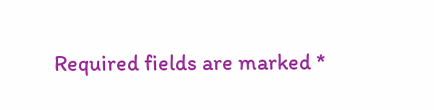Required fields are marked *